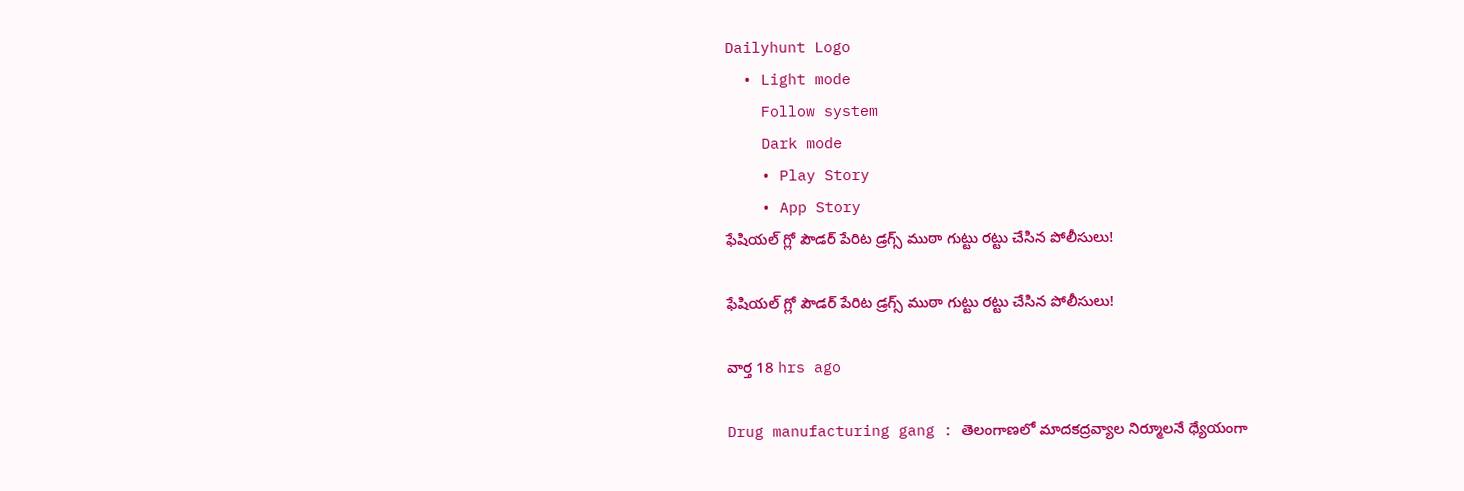Dailyhunt Logo
  • Light mode
    Follow system
    Dark mode
    • Play Story
    • App Story
ఫేషియల్ గ్లో పౌడర్ పేరిట డ్రగ్స్ ముఠా గుట్టు రట్టు చేసిన పోలీసులు!

ఫేషియల్ గ్లో పౌడర్ పేరిట డ్రగ్స్ ముఠా గుట్టు రట్టు చేసిన పోలీసులు!

వార్త 18 hrs ago

Drug manufacturing gang : తెలంగాణలో మాదకద్రవ్యాల నిర్మూలనే ధ్యేయంగా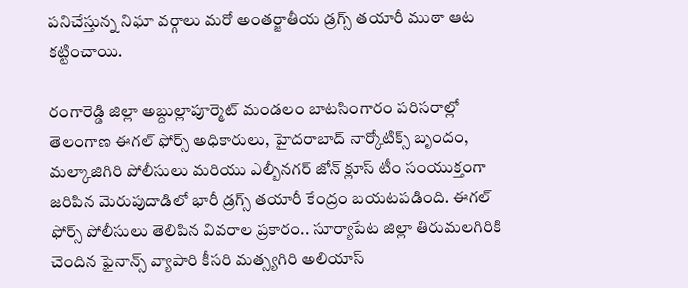పనిచేస్తున్న నిఘా వర్గాలు మరో అంతర్జాతీయ డ్రగ్స్ తయారీ ముఠా ఆట కట్టించాయి.

రంగారెడ్డి జిల్లా అబ్దుల్లాపూర్మెట్ మండలం బాటసింగారం పరిసరాల్లో తెలంగాణ ఈగల్ ఫోర్స్ అధికారులు, హైదరాబాద్ నార్కోటిక్స్ బృందం, మల్కాజిగిరి పోలీసులు మరియు ఎల్బీనగర్ జోన్ క్లూస్ టీం సంయుక్తంగా జరిపిన మెరుపుదాడిలో భారీ డ్రగ్స్ తయారీ కేంద్రం బయటపడింది. ఈగల్ ఫోర్స్ పోలీసులు తెలిపిన వివరాల ప్రకారం.. సూర్యాపేట జిల్లా తిరుమలగిరికి చెందిన ఫైనాన్స్ వ్యాపారి కీసరి మత్స్యగిరి అలియాస్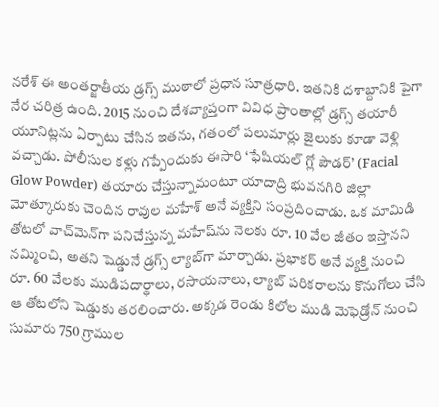నరేశ్ ఈ అంతర్జాతీయ డ్రగ్స్ ముఠాలో ప్రధాన సూత్రధారి. ఇతనికి దశాబ్దానికి పైగా నేర చరిత్ర ఉంది. 2015 నుంచి దేశవ్యాప్తంగా వివిధ ప్రాంతాల్లో డ్రగ్స్ తయారీ యూనిట్లను ఏర్పాటు చేసిన ఇతను, గతంలో పలుమార్లు జైలుకు కూడా వెళ్లి వచ్చాడు. పోలీసుల కళ్లు గప్పేందుకు ఈసారి ‘ఫేషియల్ గ్లో పౌడర్’ (Facial Glow Powder) తయారు చేస్తున్నామంటూ యాదాద్రి భువనగిరి జిల్లా మోత్కూరుకు చెందిన రావుల మహేశ్ అనే వ్యక్తిని సంప్రదించాడు. ఒక మామిడి తోటలో వాచ్‌మెన్‌గా పనిచేస్తున్న మహేష్‌ను నెలకు రూ. 10 వేల జీతం ఇస్తానని నమ్మించి, అతని షెడ్డునే డ్రగ్స్ ల్యాబ్‌గా మార్చాడు. ప్రభాకర్ అనే వ్యక్తి నుంచి రూ. 60 వేలకు ముడిపదార్థాలు, రసాయనాలు, ల్యాబ్ పరికరాలను కొనుగోలు చేసి ఆ తోటలోని షెడ్డుకు తరలించారు. అక్కడ రెండు కిలోల ముడి మెఫెడ్రోన్ నుంచి సుమారు 750 గ్రాముల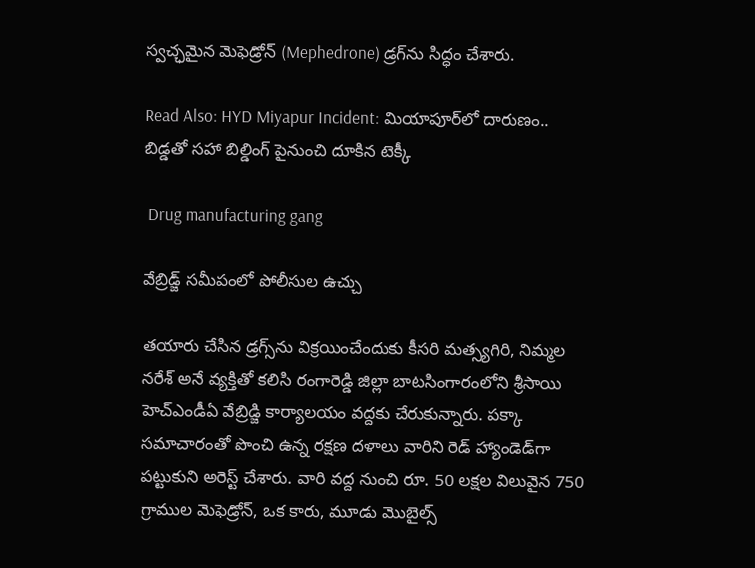స్వచ్ఛమైన మెఫెడ్రోన్ (Mephedrone) డ్రగ్‌ను సిద్ధం చేశారు.

Read Also: HYD Miyapur Incident: మియాపూర్‌లో దారుణం.. బిడ్డతో సహా బిల్డింగ్ పైనుంచి దూకిన టెక్కీ

 Drug manufacturing gang

వేబ్రిడ్జ్ సమీపంలో పోలీసుల ఉచ్చు

తయారు చేసిన డ్రగ్స్‌ను విక్రయించేందుకు కీసరి మత్స్యగిరి, నిమ్మల నరేశ్ అనే వ్యక్తితో కలిసి రంగారెడ్డి జిల్లా బాటసింగారంలోని శ్రీసాయి హెచ్ఎండీఏ వేబ్రిడ్జి కార్యాలయం వద్దకు చేరుకున్నారు. పక్కా సమాచారంతో పొంచి ఉన్న రక్షణ దళాలు వారిని రెడ్ హ్యాండెడ్‌గా పట్టుకుని అరెస్ట్ చేశారు. వారి వద్ద నుంచి రూ. 50 లక్షల విలువైన 750 గ్రాముల మెఫెడ్రోన్, ఒక కారు, మూడు మొబైల్స్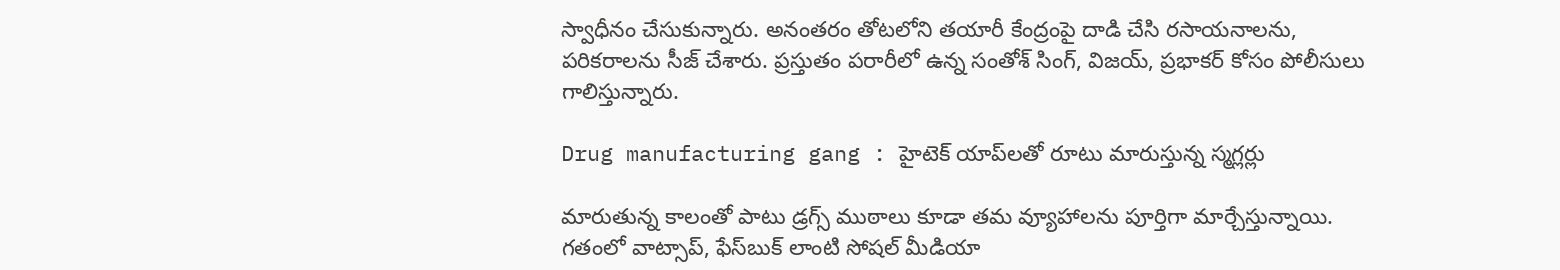స్వాధీనం చేసుకున్నారు. అనంతరం తోటలోని తయారీ కేంద్రంపై దాడి చేసి రసాయనాలను, పరికరాలను సీజ్ చేశారు. ప్రస్తుతం పరారీలో ఉన్న సంతోశ్ సింగ్, విజయ్, ప్రభాకర్ కోసం పోలీసులు గాలిస్తున్నారు.

Drug manufacturing gang : హైటెక్ యాప్‌లతో రూటు మారుస్తున్న స్మగ్లర్లు

మారుతున్న కాలంతో పాటు డ్రగ్స్ ముఠాలు కూడా తమ వ్యూహాలను పూర్తిగా మార్చేస్తున్నాయి. గతంలో వాట్సాప్, ఫేస్‌బుక్ లాంటి సోషల్ మీడియా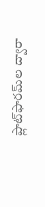ప్లాట్‌ఫారమ్‌ల ద్వారా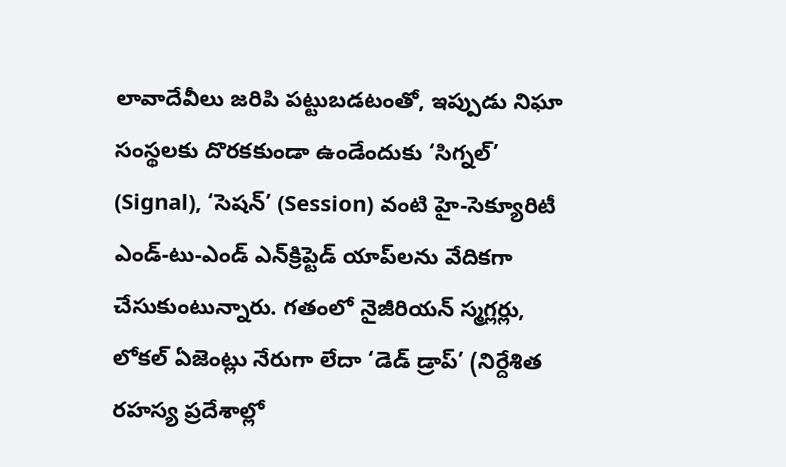లావాదేవీలు జరిపి పట్టుబడటంతో, ఇప్పుడు నిఘా సంస్థలకు దొరకకుండా ఉండేందుకు ‘సిగ్నల్’ (Signal), ‘సెషన్’ (Session) వంటి హై-సెక్యూరిటీ ఎండ్-టు-ఎండ్ ఎన్‌క్రిప్టెడ్ యాప్‌లను వేదికగా చేసుకుంటున్నారు. గతంలో నైజీరియన్ స్మగ్లర్లు, లోకల్ ఏజెంట్లు నేరుగా లేదా ‘డెడ్ డ్రాప్’ (నిర్దేశిత రహస్య ప్రదేశాల్లో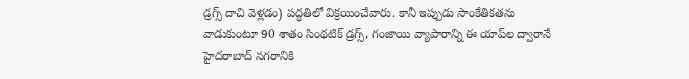డ్రగ్స్ దాచి వెళ్లడం) పద్ధతిలో విక్రయించేవారు. కానీ ఇప్పుడు సాంకేతికతను వాడుకుంటూ 90 శాతం సింథటిక్ డ్రగ్స్, గంజాయి వ్యాపారాన్ని ఈ యాప్‌ల ద్వారానే హైదరాబాద్ నగరానికి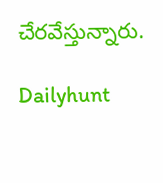చేరవేస్తున్నారు.

Dailyhunt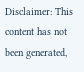Disclaimer: This content has not been generated,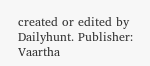created or edited by Dailyhunt. Publisher: Vaartha